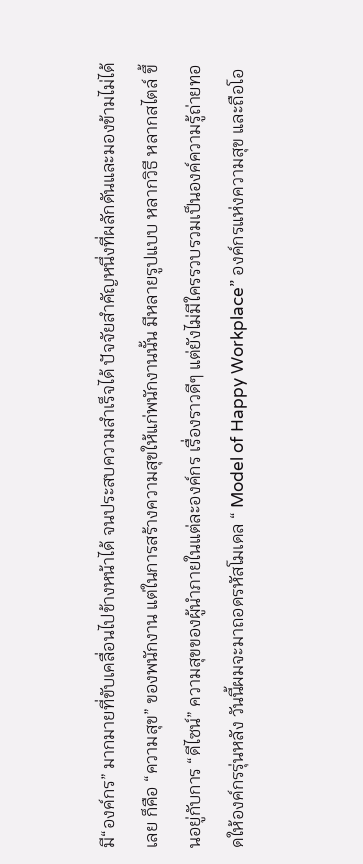มี“องค์กร” มากมายที่ขับเคลื่อนไปข้างหน้าได้ จนประสบความสำเร็จได้ ปัจจัยสำคัญหนึ่งที่ผลักดันและมองข้ามไม่ได้เลย ก็คือ “ความสุข” ของพนักงาน แต่ในการสร้างความสุขให้แก่พนักงานนั้น มีหลายรูปแบบ หลากวิธี หลากสไตล์ ขึ้นอยู่กับการ “ดีไซน์” ความสุขของผู้นำภายในแต่ละองค์กร เรื่องราวดีๆ แต่ยังไม่มีใครรวบรวมเป็นองค์ความรู้ถ่ายทอดให้องค์กรรุ่นหลัง วันนี้ผมจะมาถอดรหัสโมเดล “ Model of Happy Workplace” องค์กรแห่งความสุข และถือโอ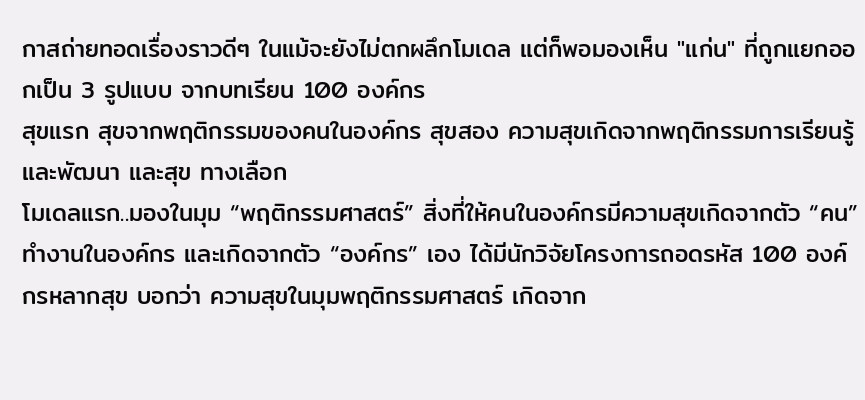กาสถ่ายทอดเรื่องราวดีๆ ในแม้จะยังไม่ตกผลึกโมเดล แต่ก็พอมองเห็น "แก่น" ที่ถูกแยกออกเป็น 3 รูปแบบ จากบทเรียน 100 องค์กร
สุขแรก สุขจากพฤติกรรมของคนในองค์กร สุขสอง ความสุขเกิดจากพฤติกรรมการเรียนรู้และพัฒนา และสุข ทางเลือก
โมเดลแรก..มองในมุม “พฤติกรรมศาสตร์” สิ่งที่ให้คนในองค์กรมีความสุขเกิดจากตัว “คน” ทำงานในองค์กร และเกิดจากตัว “องค์กร” เอง ได้มีนักวิจัยโครงการถอดรหัส 100 องค์กรหลากสุข บอกว่า ความสุขในมุมพฤติกรรมศาสตร์ เกิดจาก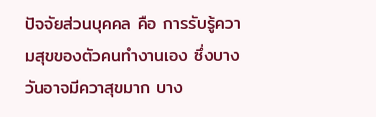ปัจจัยส่วนบุคคล คือ การรับรู้ความสุขของตัวคนทำงานเอง ซึ่งบางวันอาจมีควาสุขมาก บาง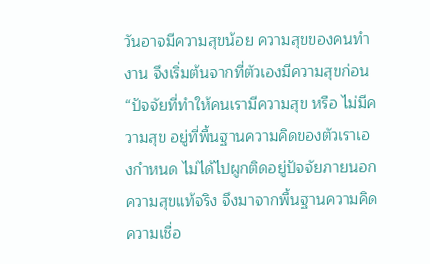วันอาจมีความสุขน้อย ความสุขของคนทำงาน จึงเริ่มต้นจากที่ตัวเองมีความสุขก่อน “ปัจจัยที่ทำให้คนเรามีความสุข หรือ ไม่มีความสุข อยู่ที่พื้นฐานความคิดของตัวเราเองกำหนด ไม่ได้ไปผูกติดอยู่ปัจจัยภายนอก ความสุขแท้จริง จึงมาจากพื้นฐานความคิด ความเชื่อ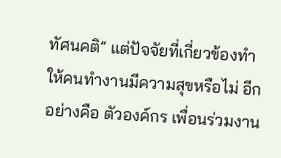ทัศนคติ” แต่ปัจจัยที่เกี่ยวข้องทำให้คนทำงานมีความสุขหรือไม่ อีกอย่างคือ ตัวองค์กร เพื่อนร่วมงาน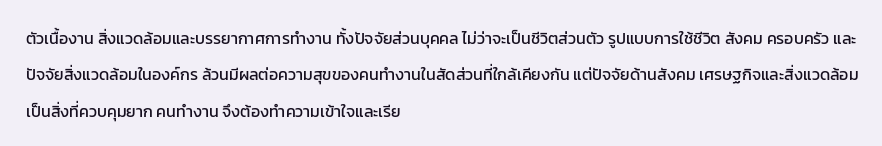ตัวเนื้องาน สิ่งแวดล้อมและบรรยากาศการทำงาน ทั้งปัจจัยส่วนบุคคล ไม่ว่าจะเป็นชีวิตส่วนตัว รูปแบบการใช้ชีวิต สังคม ครอบครัว และปัจจัยสิ่งแวดล้อมในองค์กร ล้วนมีผลต่อความสุขของคนทำงานในสัดส่วนที่ใกล้เคียงกัน แต่ปัจจัยด้านสังคม เศรษฐกิจและสิ่งแวดล้อม เป็นสิ่งที่ควบคุมยาก คนทำงาน จึงต้องทำความเข้าใจและเรีย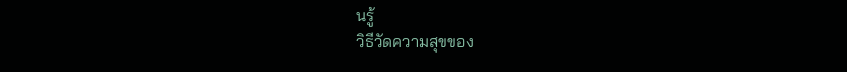นรู้
วิธีวัดความสุขของ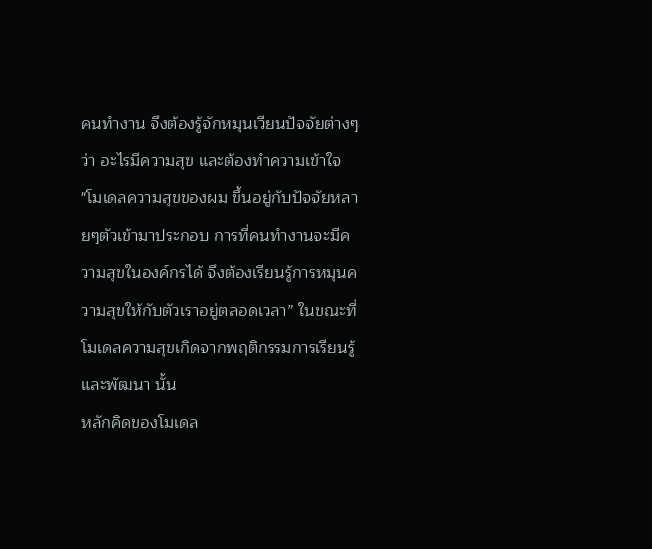คนทำงาน จึงต้องรู้จักหมุนเวียนปัจจัยต่างๆ ว่า อะไรมีความสุข และต้องทำความเข้าใจ
"โมเดลความสุขของผม ขึ้นอยู่กับปัจจัยหลายๆตัวเข้ามาประกอบ การที่คนทำงานจะมีความสุขในองค์กรได้ จึงต้องเรียนรู้การหมุนความสุขให้กับตัวเราอยู่ตลอดเวลา” ในขณะที่ โมเดลความสุขเกิดจากพฤติกรรมการเรียนรู้และพัฒนา นั้น
หลักคิดของโมเดล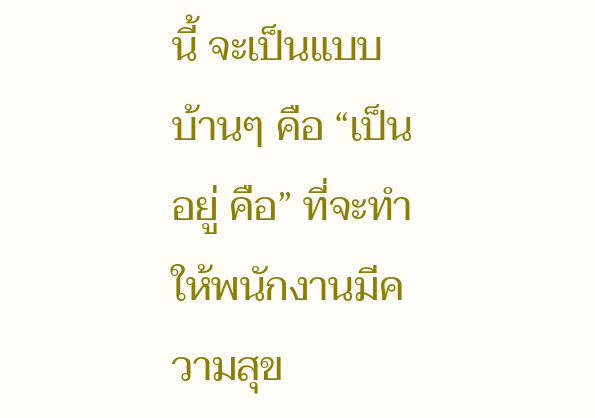นี้ จะเป็นแบบบ้านๆ คือ “เป็น อยู่ คือ” ที่จะทำให้พนักงานมีความสุข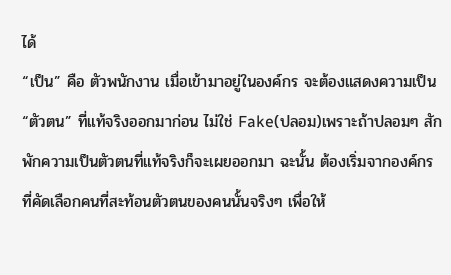ได้
“เป็น” คือ ตัวพนักงาน เมื่อเข้ามาอยู่ในองค์กร จะต้องแสดงความเป็น “ตัวตน” ที่แท้จริงออกมาก่อน ไม่ใช่ Fake(ปลอม)เพราะถ้าปลอมๆ สักพักความเป็นตัวตนที่แท้จริงก็จะเผยออกมา ฉะนั้น ต้องเริ่มจากองค์กร ที่คัดเลือกคนที่สะท้อนตัวตนของคนนั้นจริงๆ เพื่อให้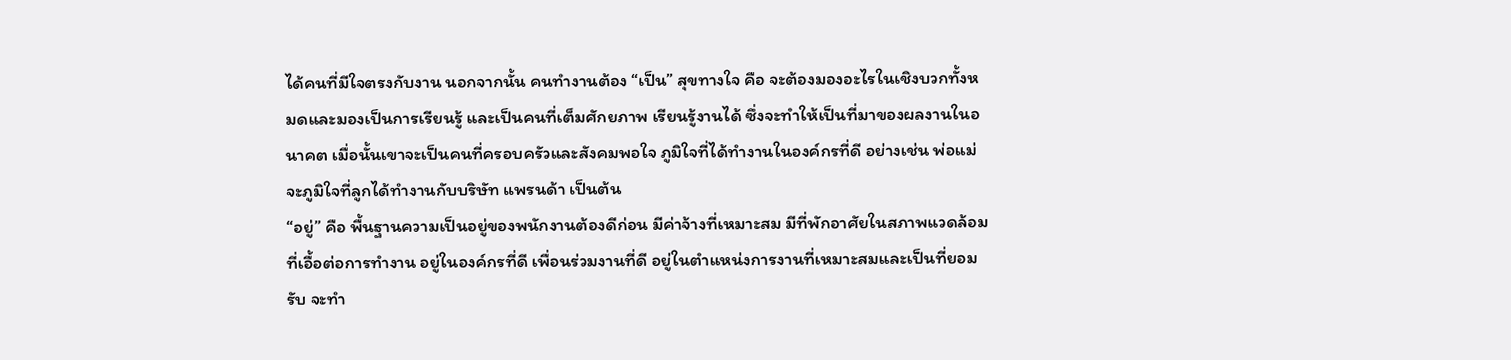ได้คนที่มีใจตรงกับงาน นอกจากนั้น คนทำงานต้อง “เป็น” สุขทางใจ คือ จะต้องมองอะไรในเชิงบวกทั้งหมดและมองเป็นการเรียนรู้ และเป็นคนที่เต็มศักยภาพ เรียนรู้งานได้ ซึ่งจะทำให้เป็นที่มาของผลงานในอนาคต เมื่อนั้นเขาจะเป็นคนที่ครอบครัวและสังคมพอใจ ภูมิใจที่ได้ทำงานในองค์กรที่ดี อย่างเช่น พ่อแม่จะภูมิใจที่ลูกได้ทำงานกับบริษัท แพรนด้า เป็นต้น
“อยู่” คือ พื้นฐานความเป็นอยู่ของพนักงานต้องดีก่อน มีค่าจ้างที่เหมาะสม มีที่พักอาศัยในสภาพแวดล้อมที่เอื้อต่อการทำงาน อยู่ในองค์กรที่ดี เพื่อนร่วมงานที่ดี อยู่ในตำแหน่งการงานที่เหมาะสมและเป็นที่ยอมรับ จะทำ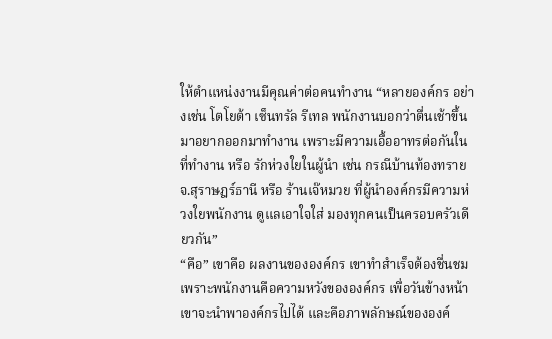ให้ตำแหน่งงานมีคุณค่าต่อคนทำงาน “หลายองค์กร อย่างเช่น โตโยต้า เซ็นทรัล รีเทล พนักงานบอกว่าตื่นเช้าขึ้นมาอยากออกมาทำงาน เพราะมีความเอื้ออาทรต่อกันในที่ทำงาน หรือ รักห่วงใยในผู้นำ เช่น กรณีบ้านท้องทราย จ.สุราษฎร์ธานี หรือ ร้านเจ๊หมวย ที่ผู้นำองค์กรมีความห่วงใยพนักงาน ดูแลเอาใจใส่ มองทุกคนเป็นครอบครัวเดียวกัน”
“คือ” เขาคือ ผลงานขององค์กร เขาทำสำเร็จต้องชื่นชม เพราะพนักงานคือความหวังขององค์กร เพื่อวันข้างหน้าเขาจะนำพาองค์กรไปได้ และคือภาพลักษณ์ขององค์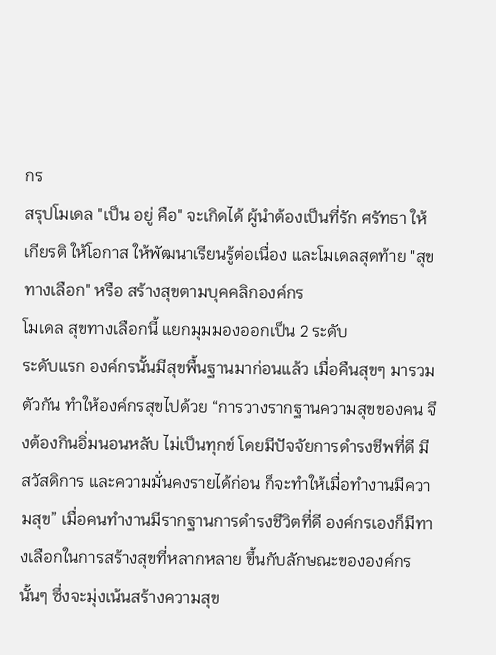กร
สรุปโมเดล "เป็น อยู่ คือ" จะเกิดได้ ผู้นำต้องเป็นที่รัก ศรัทธา ให้เกียรติ ให้โอกาส ให้พัฒนาเรียนรู้ต่อเนื่อง และโมเดลสุดท้าย "สุขทางเลือก" หรือ สร้างสุขตามบุคคลิกองค์กร
โมเดล สุขทางเลือกนี้ แยกมุมมองออกเป็น 2 ระดับ
ระดับแรก องค์กรนั้นมีสุขพื้นฐานมาก่อนแล้ว เมื่อคืนสุขๆ มารวมตัวกัน ทำให้องค์กรสุขไปด้วย “การวางรากฐานความสุขของคน จึงต้องกินอิ่มนอนหลับ ไม่เป็นทุกข์ โดยมีปัจจัยการดำรงชีพที่ดี มีสวัสดิการ และความมั่นคงรายได้ก่อน ก็จะทำให้เมื่อทำงานมีความสุข” เมื่อคนทำงานมีรากฐานการดำรงชีวิตที่ดี องค์กรเองก็มีทางเลือกในการสร้างสุขที่หลากหลาย ขึ้นกับลักษณะขององค์กรนั้นๆ ซึ่งจะมุ่งเน้นสร้างความสุข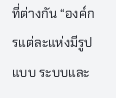ที่ต่างกัน “องค์กรแต่ละแห่งมีรูปแบบ ระบบและ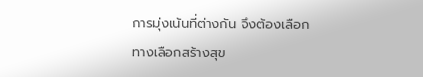การมุ่งเน้นที่ต่างกัน จึงต้องเลือกทางเลือกสร้างสุข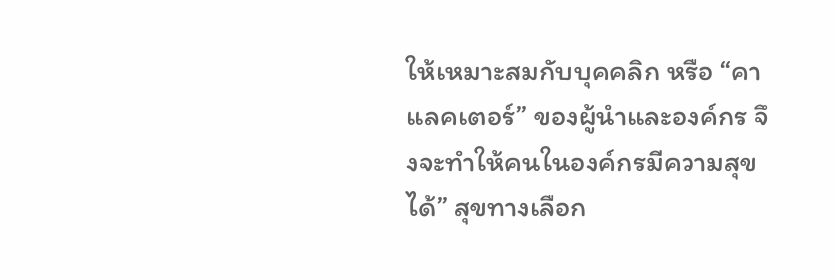ให้เหมาะสมกับบุคคลิก หรือ “คาแลคเตอร์” ของผู้นำและองค์กร จึงจะทำให้คนในองค์กรมีความสุขได้” สุขทางเลือก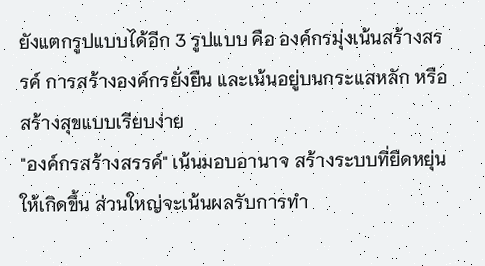ยังแตกรูปแบบได้อีก 3 รูปแบบ คือ องค์กรมุ่งเน้นสร้างสรรค์ การสร้างองค์กรยั่งยืน และเน้นอยู่บนกระแสหลัก หรือ สร้างสุขแบบเรียบง่าย
"องค์กรสร้างสรรค์" เน้นมอบอานาจ สร้างระบบที่ยืดหยุ่นให้เกิดขึ้น ส่วนใหญ่จะเน้นผลรับการทำ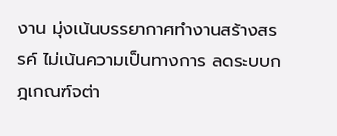งาน มุ่งเน้นบรรยากาศทำงานสร้างสรรค์ ไม่เน้นความเป็นทางการ ลดระบบกฎเกณฑ์จต่า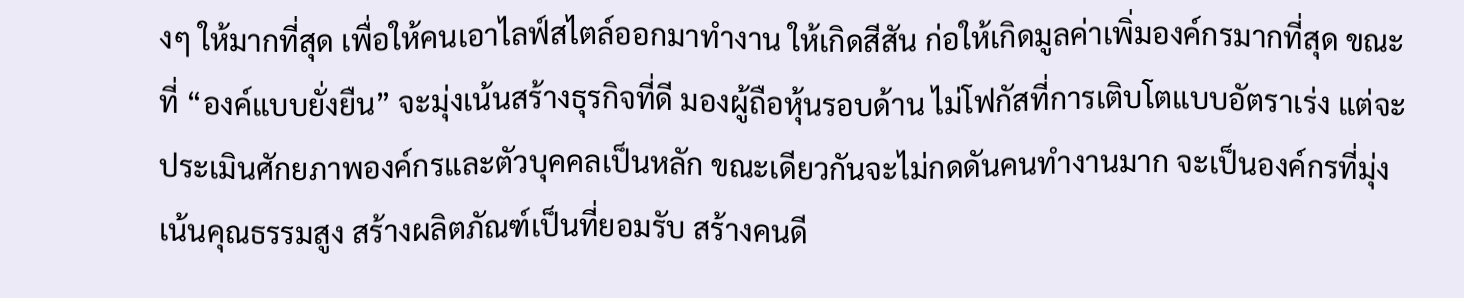งๆ ให้มากที่สุด เพื่อให้คนเอาไลฟ์สไตล์ออกมาทำงาน ให้เกิดสีสัน ก่อให้เกิดมูลค่าเพิ่มองค์กรมากที่สุด ขณะที่ “องค์แบบยั่งยืน” จะมุ่งเน้นสร้างธุรกิจที่ดี มองผู้ถือหุ้นรอบด้าน ไม่โฟกัสที่การเติบโตแบบอัตราเร่ง แต่จะประเมินศักยภาพองค์กรและตัวบุคคลเป็นหลัก ขณะเดียวกันจะไม่กดดันคนทำงานมาก จะเป็นองค์กรที่มุ่งเน้นคุณธรรมสูง สร้างผลิตภัณฑ์เป็นที่ยอมรับ สร้างคนดี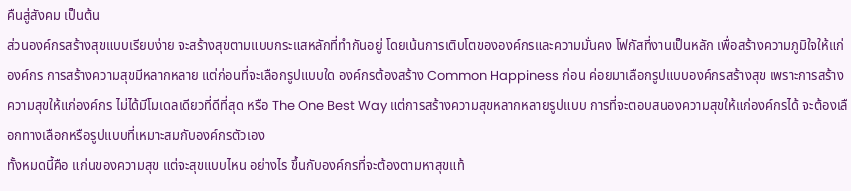คืนสู่สังคม เป็นต้น
ส่วนองค์กรสร้างสุขแบบเรียบง่าย จะสร้างสุขตามแบบกระแสหลักที่ทำกันอยู่ โดยเน้นการเติบโตขององค์กรและความมั่นคง โฟกัสที่งานเป็นหลัก เพื่อสร้างความภูมิใจให้แก่องค์กร การสร้างความสุขมีหลากหลาย แต่ก่อนที่จะเลือกรูปแบบใด องค์กรต้องสร้าง Common Happiness ก่อน ค่อยมาเลือกรูปแบบองค์กรสร้างสุข เพราะการสร้างความสุขให้แก่องค์กร ไม่ได้มีโมเดลเดียวที่ดีที่สุด หรือ The One Best Way แต่การสร้างความสุขหลากหลายรูปแบบ การที่จะตอบสนองความสุขให้แก่องค์กรได้ จะต้องเลือกทางเลือกหรือรูปแบบที่เหมาะสมกับองค์กรตัวเอง
ทั้งหมดนี้คือ แก่นของความสุข แต่จะสุขแบบไหน อย่างไร ขึ้นกับองค์กรที่จะต้องตามหาสุขแท้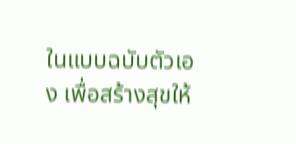ในแบบฉบับตัวเอง เพื่อสร้างสุขให้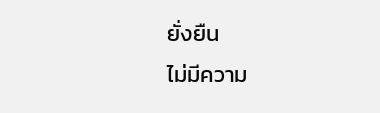ยั่งยืน
ไม่มีความ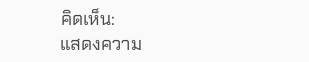คิดเห็น:
แสดงความ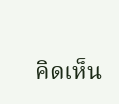คิดเห็น